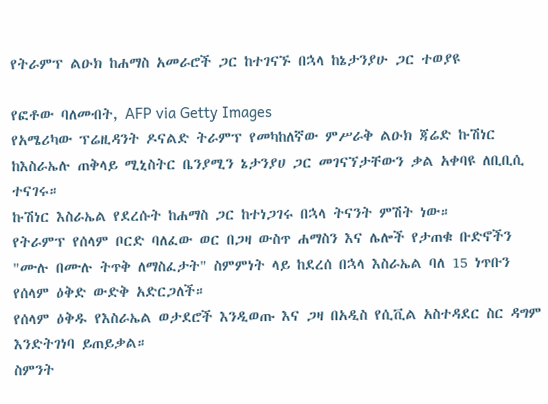የትራምፕ ልዑክ ከሐማስ አመራሮች ጋር ከተገናኙ በኋላ ከኔታንያሁ ጋር ተወያዩ

የፎቶው ባለመብት, AFP via Getty Images
የአሜሪካው ፕሬዚዳንት ዶናልድ ትራምፕ የመካከለኛው ምሥራቅ ልዑክ ጃሬድ ኩሽነር ከእስራኤሉ ጠቅላይ ሚኒስትር ቤንያሚን ኔታንያሀ ጋር መገናኘታቸውን ቃል አቀባዩ ለቢቢሲ ተናገሩ።
ኩሽነር እስራኤል የደረሱት ከሐማስ ጋር ከተነጋገሩ በኋላ ትናንት ምሽት ነው።
የትራምፕ የሰላም ቦርድ ባለፈው ወር በጋዛ ውስጥ ሐማስን እና ሌሎች የታጠቁ ቡድኖችን "ሙሉ በሙሉ ትጥቅ ለማስፈታት" ስምምነት ላይ ከደረሰ በኋላ እስራኤል ባለ 15 ነጥቡን የሰላም ዕቅድ ውድቅ አድርጋለች።
የሰላም ዕቅዱ የእስራኤል ወታደሮች እንዲወጡ እና ጋዛ በአዲስ የሲቪል አስተዳደር ስር ዳግም እንድትገነባ ይጠይቃል።
ስምንት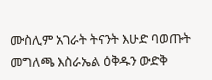ሙስሊም አገራት ትናንት እሁድ ባወጡት መግለጫ እስራኤል ዕቅዱን ውድቅ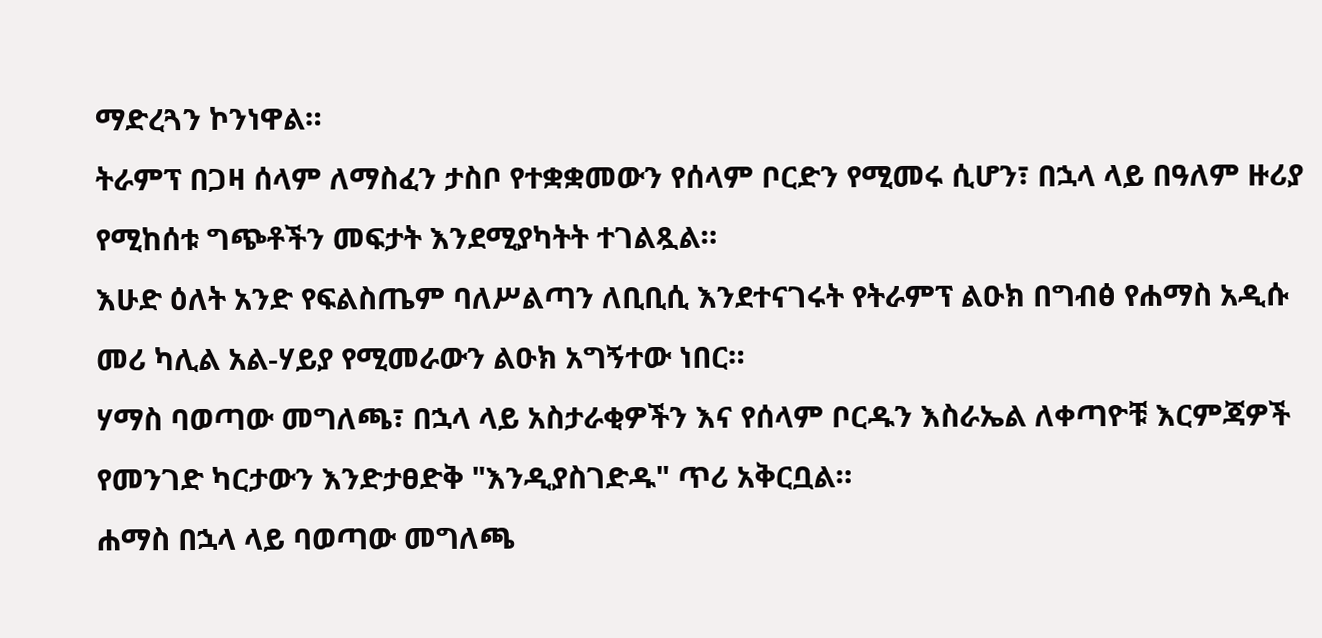ማድረጓን ኮንነዋል።
ትራምፕ በጋዛ ሰላም ለማስፈን ታስቦ የተቋቋመውን የሰላም ቦርድን የሚመሩ ሲሆን፣ በኋላ ላይ በዓለም ዙሪያ የሚከሰቱ ግጭቶችን መፍታት እንደሚያካትት ተገልጿል።
እሁድ ዕለት አንድ የፍልስጤም ባለሥልጣን ለቢቢሲ እንደተናገሩት የትራምፕ ልዑክ በግብፅ የሐማስ አዲሱ መሪ ካሊል አል-ሃይያ የሚመራውን ልዑክ አግኝተው ነበር።
ሃማስ ባወጣው መግለጫ፣ በኋላ ላይ አስታራቂዎችን እና የሰላም ቦርዱን እስራኤል ለቀጣዮቹ እርምጃዎች የመንገድ ካርታውን እንድታፀድቅ "እንዲያስገድዱ" ጥሪ አቅርቧል።
ሐማስ በኋላ ላይ ባወጣው መግለጫ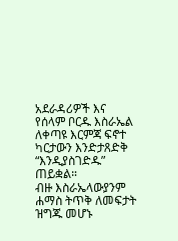አደራዳሪዎች እና የሰላም ቦርዱ እስራኤል ለቀጣዩ እርምጃ ፍኖተ ካርታውን እንድታጸድቅ “እንዲያስገድዱ” ጠይቋል።
ብዙ እስራኤላውያንም ሐማስ ትጥቅ ለመፍታት ዝግጁ መሆኑ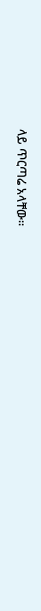ላይ ጥርጣሬ አላቸው።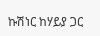ኩሽነር ከሃይያ ጋር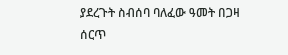ያደረጉት ስብሰባ ባለፈው ዓመት በጋዛ ሰርጥ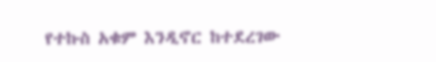የተኩስ አቁም እንዲኖር ከተደረገው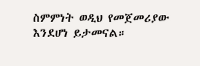ስምምነት ወዲህ የመጀመሪያው እንደሆነ ይታመናል።